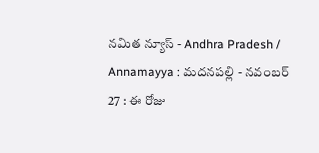నమిత న్యూస్ - Andhra Pradesh / Annamayya : మదనపల్లి - నవంబర్ 27 : ఈ రోజు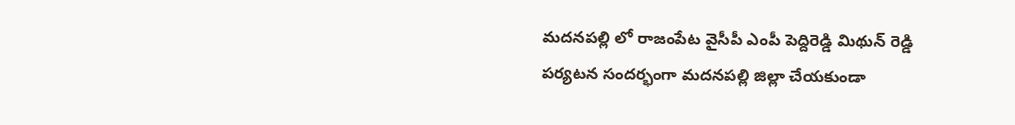మదనపల్లి లో రాజంపేట వైసీపీ ఎంపీ పెద్దిరెడ్డి మిథున్ రెడ్డి పర్యటన సందర్భంగా మదనపల్లి జిల్లా చేయకుండా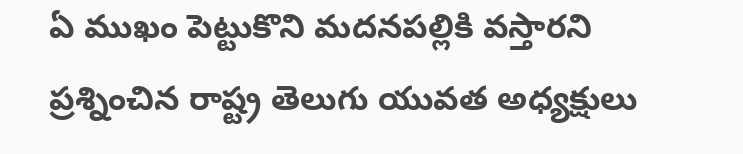ఏ ముఖం పెట్టుకొని మదనపల్లికి వస్తారని ప్రశ్నించిన రాష్ట్ర తెలుగు యువత అధ్యక్షులు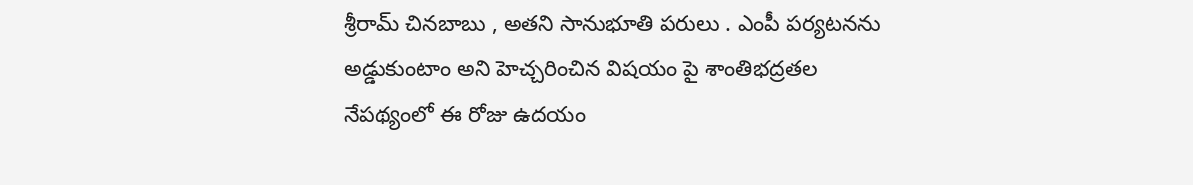శ్రీరామ్ చినబాబు , అతని సానుభూతి పరులు . ఎంపీ పర్యటనను అడ్డుకుంటాం అని హెచ్చరించిన విషయం పై శాంతిభద్రతల నేపథ్యంలో ఈ రోజు ఉదయం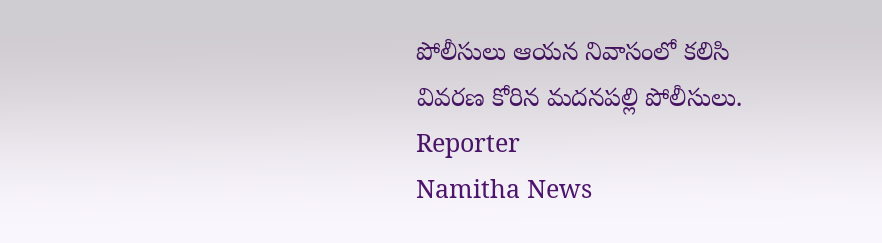పోలీసులు ఆయన నివాసంలో కలిసి వివరణ కోరిన మదనపల్లి పోలీసులు.
Reporter
Namitha News